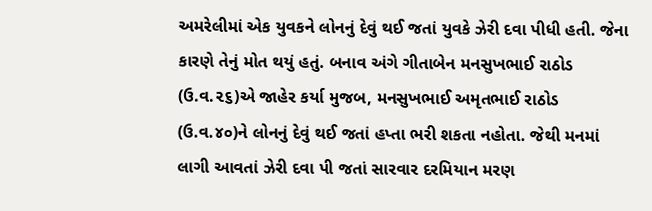અમરેલીમાં એક યુવકને લોનનું દેવું થઈ જતાં યુવકે ઝેરી દવા પીધી હતી. જેના કારણે તેનું મોત થયું હતું. બનાવ અંગે ગીતાબેન મનસુખભાઈ રાઠોડ (ઉ.વ.૨૬)એ જાહેર કર્યા મુજબ, મનસુખભાઈ અમૃતભાઈ રાઠોડ (ઉ.વ.૪૦)ને લોનનું દેવું થઈ જતાં હપ્તા ભરી શકતા નહોતા. જેથી મનમાં લાગી આવતાં ઝેરી દવા પી જતાં સારવાર દરમિયાન મરણ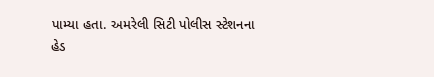પામ્યા હતા. અમરેલી સિટી પોલીસ સ્ટેશનના હેડ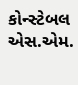કોન્સ્ટેબલ એસ.એમ.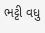ભટ્ટી વધુ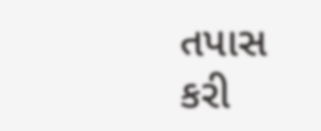તપાસ કરી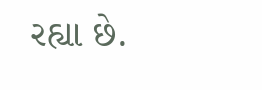રહ્યા છે.